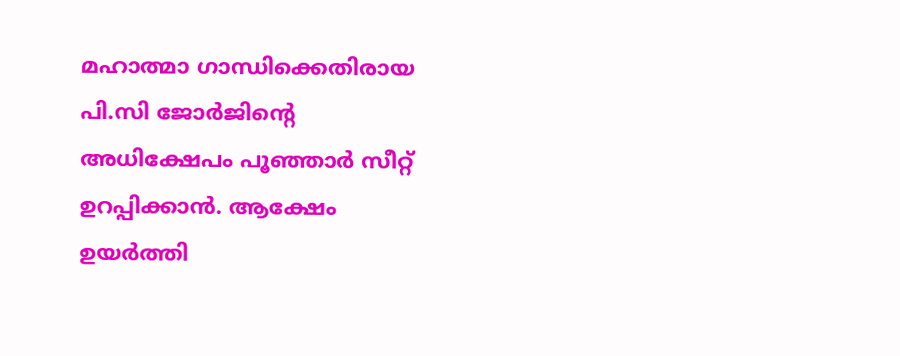മഹാത്മാ ഗാന്ധിക്കെതിരായ പി.സി ജോര്‍ജിന്റെ അധിക്ഷേപം പൂഞ്ഞാര്‍ സീറ്റ് ഉറപ്പിക്കാന്‍. ആക്ഷേം ഉയര്‍ത്തി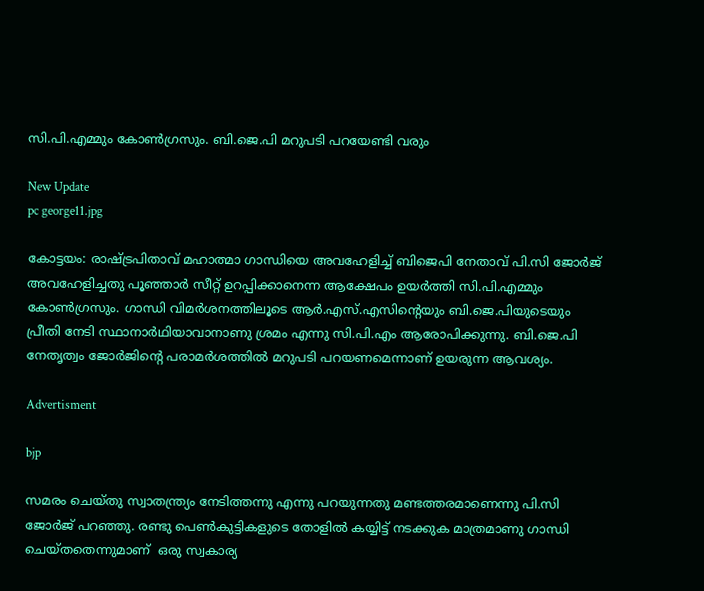സി.പി.എമ്മും കോണ്‍ഗ്രസും. ബി.ജെ.പി മറുപടി പറയേണ്ടി വരും

New Update
pc george11.jpg

കോട്ടയം: രാഷ്ട്രപിതാവ് മഹാത്മാ ഗാന്ധിയെ അവഹേളിച്ച് ബിജെപി നേതാവ് പി.സി ജോര്‍ജ് അവഹേളിച്ചതു പൂഞ്ഞാര്‍ സീറ്റ് ഉറപ്പിക്കാനെന്ന ആക്ഷേപം ഉയര്‍ത്തി സി.പി.എമ്മും കോണ്‍ഗ്രസും. ഗാന്ധി വിമര്‍ശനത്തിലൂടെ ആര്‍.എസ്.എസിന്റെയും ബി.ജെ.പിയുടെയും പ്രീതി നേടി സ്ഥാനാര്‍ഥിയാവാനാണു ശ്രമം എന്നു സി.പി.എം ആരോപിക്കുന്നു. ബി.ജെ.പി നേതൃത്വം ജോര്‍ജിന്റെ പരാമര്‍ശത്തില്‍ മറുപടി പറയണമെന്നാണ് ഉയരുന്ന ആവശ്യം.

Advertisment

bjp

സമരം ചെയ്തു സ്വാതന്ത്ര്യം നേടിത്തന്നു എന്നു പറയുന്നതു മണ്ടത്തരമാണെന്നു പി.സി ജോര്‍ജ് പറഞ്ഞു. രണ്ടു പെണ്‍കുട്ടികളുടെ തോളില്‍ കയ്യിട്ട് നടക്കുക മാത്രമാണു ഗാന്ധി ചെയ്തതെന്നുമാണ്  ഒരു സ്വകാര്യ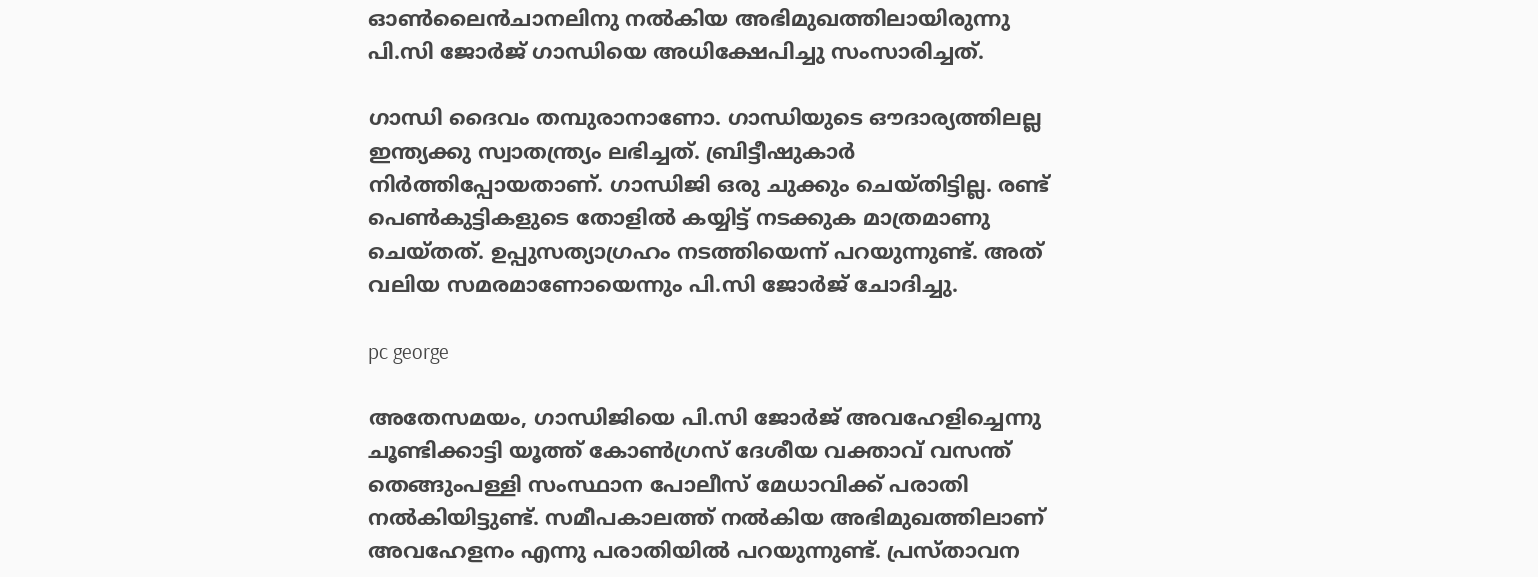ഓണ്‍ലൈന്‍ചാനലിനു നല്‍കിയ അഭിമുഖത്തിലായിരുന്നു പി.സി ജോര്‍ജ് ഗാന്ധിയെ അധിക്ഷേപിച്ചു സംസാരിച്ചത്.

ഗാന്ധി ദൈവം തമ്പുരാനാണോ. ഗാന്ധിയുടെ ഔദാര്യത്തിലല്ല ഇന്ത്യക്കു സ്വാതന്ത്ര്യം ലഭിച്ചത്. ബ്രിട്ടീഷുകാര്‍ നിര്‍ത്തിപ്പോയതാണ്. ഗാന്ധിജി ഒരു ചുക്കും ചെയ്തിട്ടില്ല. രണ്ട് പെണ്‍കുട്ടികളുടെ തോളില്‍ കയ്യിട്ട് നടക്കുക മാത്രമാണു ചെയ്തത്. ഉപ്പുസത്യാഗ്രഹം നടത്തിയെന്ന് പറയുന്നുണ്ട്. അത് വലിയ സമരമാണോയെന്നും പി.സി ജോര്‍ജ് ചോദിച്ചു.

pc george

അതേസമയം, ഗാന്ധിജിയെ പി.സി ജോര്‍ജ് അവഹേളിച്ചെന്നു ചൂണ്ടിക്കാട്ടി യൂത്ത് കോണ്‍ഗ്രസ് ദേശീയ വക്താവ് വസന്ത് തെങ്ങുംപള്ളി സംസ്ഥാന പോലീസ് മേധാവിക്ക് പരാതി നല്‍കിയിട്ടുണ്ട്. സമീപകാലത്ത് നല്‍കിയ അഭിമുഖത്തിലാണ് അവഹേളനം എന്നു പരാതിയില്‍ പറയുന്നുണ്ട്. പ്രസ്താവന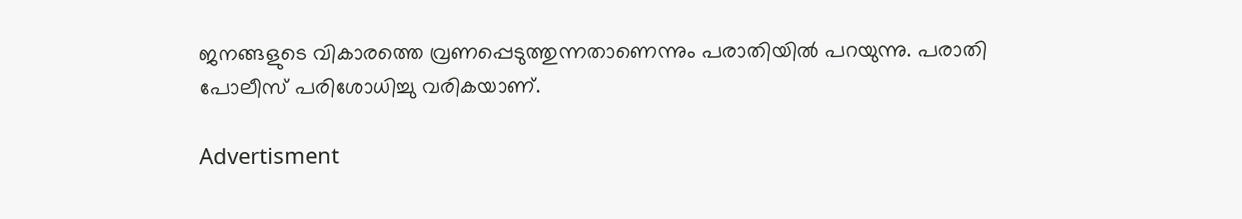ജനങ്ങളുടെ വികാരത്തെ വ്രണപ്പെടുത്തുന്നതാണെന്നും പരാതിയില്‍ പറയുന്നു. പരാതി പോലീസ് പരിശോധിച്ചു വരികയാണ്.

Advertisment